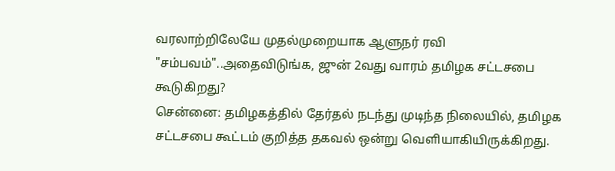வரலாற்றிலேயே முதல்முறையாக ஆளுநர் ரவி "சம்பவம்"..அதைவிடுங்க, ஜுன் 2வது வாரம் தமிழக சட்டசபை கூடுகிறது?
சென்னை: தமிழகத்தில் தேர்தல் நடந்து முடிந்த நிலையில், தமிழக சட்டசபை கூட்டம் குறித்த தகவல் ஒன்று வெளியாகியிருக்கிறது.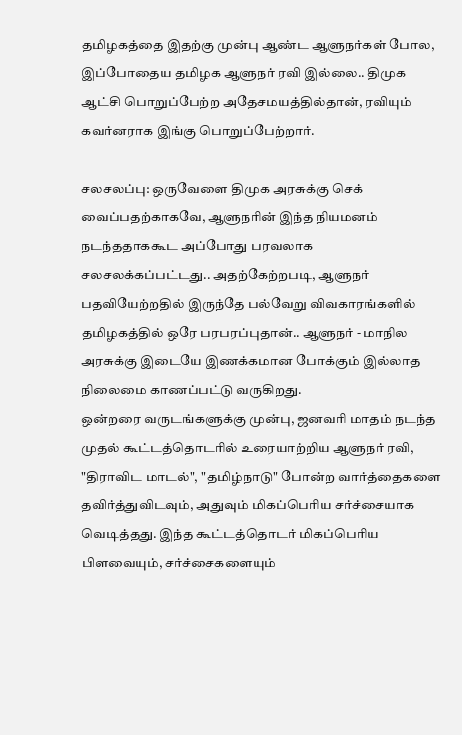தமிழகத்தை இதற்கு முன்பு ஆண்ட ஆளுநர்கள் போல, இப்போதைய தமிழக ஆளுநர் ரவி இல்லை.. திமுக ஆட்சி பொறுப்பேற்ற அதேசமயத்தில்தான், ரவியும் கவர்னராக இங்கு பொறுப்பேற்றார்.

சலசலப்பு: ஒருவேளை திமுக அரசுக்கு செக் வைப்பதற்காகவே, ஆளுநரின் இந்த நியமனம் நடந்ததாககூட அப்போது பரவலாக சலசலக்கப்பட்டது.. அதற்கேற்றபடி, ஆளுநர் பதவியேற்றதில் இருந்தே பல்வேறு விவகாரங்களில் தமிழகத்தில் ஒரே பரபரப்புதான்.. ஆளுநர் - மாநில அரசுக்கு இடையே இணக்கமான போக்கும் இல்லாத நிலைமை காணப்பட்டு வருகிறது.
ஒன்றரை வருடங்களுக்கு முன்பு, ஜனவரி மாதம் நடந்த முதல் கூட்டத்தொடரில் உரையாற்றிய ஆளுநர் ரவி, "திராவிட மாடல்", "தமிழ்நாடு" போன்ற வார்த்தைகளை தவிர்த்துவிடவும், அதுவும் மிகப்பெரிய சர்ச்சையாக வெடித்தது. இந்த கூட்டத்தொடர் மிகப்பெரிய பிளவையும், சர்ச்சைகளையும்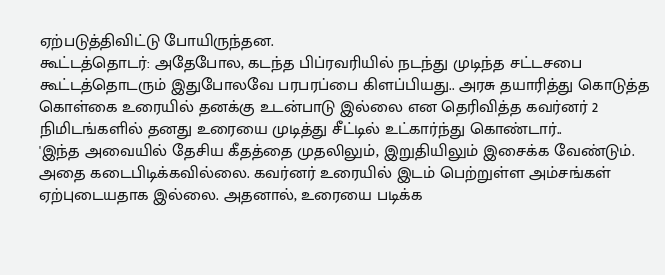ஏற்படுத்திவிட்டு போயிருந்தன.
கூட்டத்தொடர்: அதேபோல, கடந்த பிப்ரவரியில் நடந்து முடிந்த சட்டசபை கூட்டத்தொடரும் இதுபோலவே பரபரப்பை கிளப்பியது.. அரசு தயாரித்து கொடுத்த கொள்கை உரையில் தனக்கு உடன்பாடு இல்லை என தெரிவித்த கவர்னர் 2 நிமிடங்களில் தனது உரையை முடித்து சீட்டில் உட்கார்ந்து கொண்டார்..
'இந்த அவையில் தேசிய கீதத்தை முதலிலும், இறுதியிலும் இசைக்க வேண்டும். அதை கடைபிடிக்கவில்லை. கவர்னர் உரையில் இடம் பெற்றுள்ள அம்சங்கள் ஏற்புடையதாக இல்லை. அதனால், உரையை படிக்க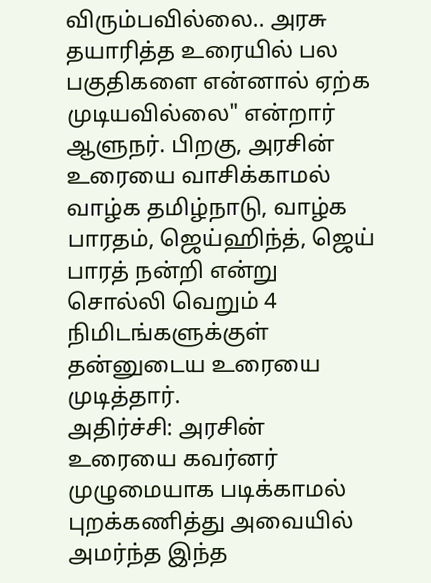விரும்பவில்லை.. அரசு தயாரித்த உரையில் பல பகுதிகளை என்னால் ஏற்க முடியவில்லை" என்றார் ஆளுநர். பிறகு, அரசின் உரையை வாசிக்காமல் வாழ்க தமிழ்நாடு, வாழ்க பாரதம், ஜெய்ஹிந்த், ஜெய் பாரத் நன்றி என்று சொல்லி வெறும் 4 நிமிடங்களுக்குள் தன்னுடைய உரையை முடித்தார்.
அதிர்ச்சி: அரசின் உரையை கவர்னர் முழுமையாக படிக்காமல் புறக்கணித்து அவையில் அமர்ந்த இந்த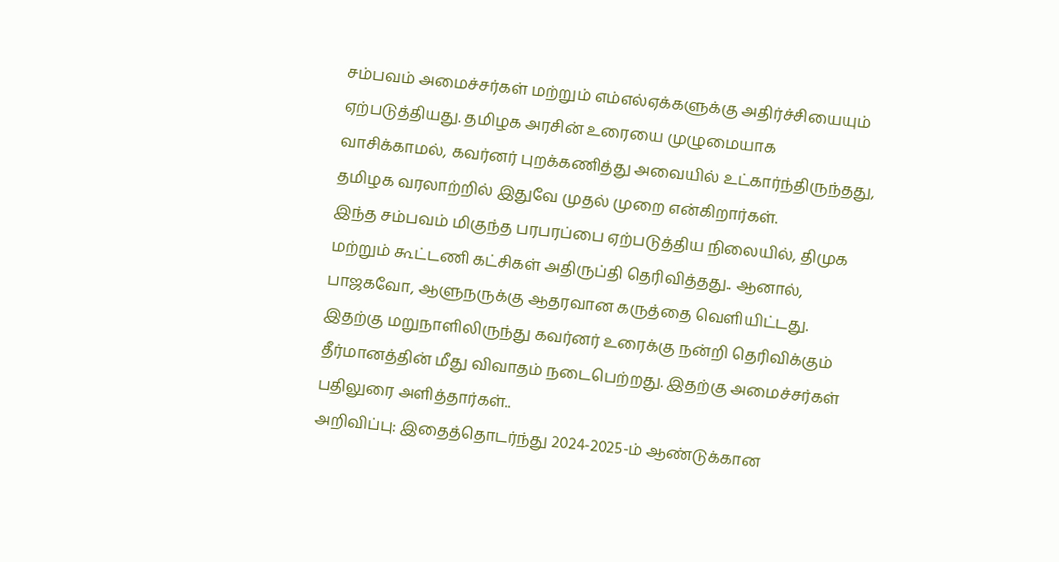சம்பவம் அமைச்சர்கள் மற்றும் எம்எல்ஏக்களுக்கு அதிர்ச்சியையும் ஏற்படுத்தியது. தமிழக அரசின் உரையை முழுமையாக வாசிக்காமல், கவர்னர் புறக்கணித்து அவையில் உட்கார்ந்திருந்தது, தமிழக வரலாற்றில் இதுவே முதல் முறை என்கிறார்கள்.
இந்த சம்பவம் மிகுந்த பரபரப்பை ஏற்படுத்திய நிலையில், திமுக மற்றும் கூட்டணி கட்சிகள் அதிருப்தி தெரிவித்தது.. ஆனால், பாஜகவோ, ஆளுநருக்கு ஆதரவான கருத்தை வெளியிட்டது. இதற்கு மறுநாளிலிருந்து கவர்னர் உரைக்கு நன்றி தெரிவிக்கும் தீர்மானத்தின் மீது விவாதம் நடைபெற்றது. இதற்கு அமைச்சர்கள் பதிலுரை அளித்தார்கள்..
அறிவிப்பு: இதைத்தொடர்ந்து 2024-2025-ம் ஆண்டுக்கான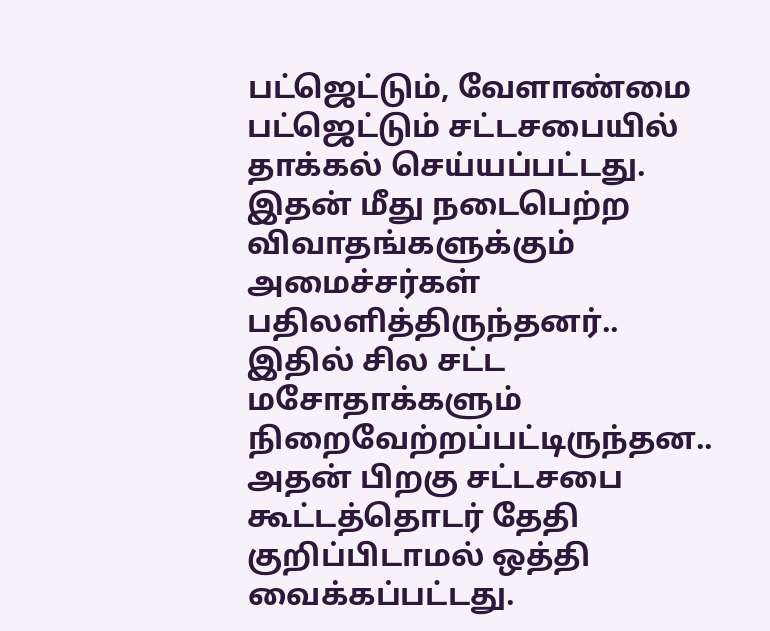பட்ஜெட்டும், வேளாண்மை பட்ஜெட்டும் சட்டசபையில் தாக்கல் செய்யப்பட்டது. இதன் மீது நடைபெற்ற விவாதங்களுக்கும் அமைச்சர்கள் பதிலளித்திருந்தனர்.. இதில் சில சட்ட மசோதாக்களும் நிறைவேற்றப்பட்டிருந்தன.. அதன் பிறகு சட்டசபை கூட்டத்தொடர் தேதி குறிப்பிடாமல் ஒத்தி வைக்கப்பட்டது.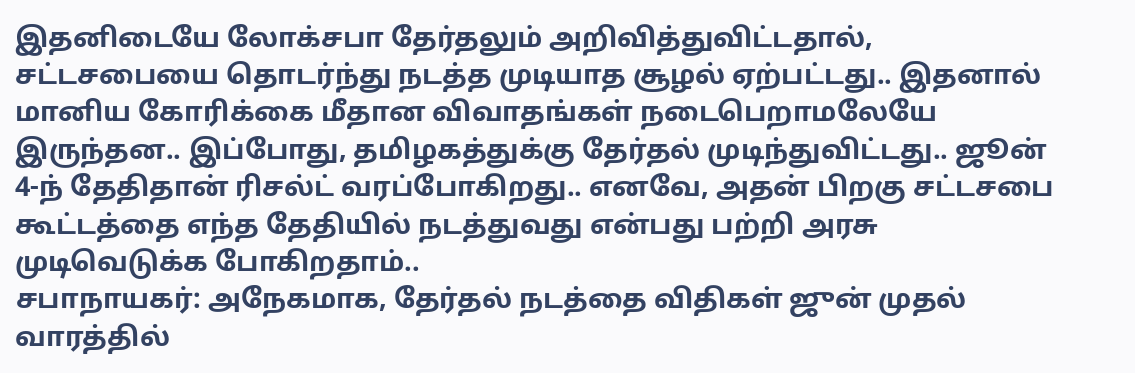இதனிடையே லோக்சபா தேர்தலும் அறிவித்துவிட்டதால், சட்டசபையை தொடர்ந்து நடத்த முடியாத சூழல் ஏற்பட்டது.. இதனால் மானிய கோரிக்கை மீதான விவாதங்கள் நடைபெறாமலேயே இருந்தன.. இப்போது, தமிழகத்துக்கு தேர்தல் முடிந்துவிட்டது.. ஜூன் 4-ந் தேதிதான் ரிசல்ட் வரப்போகிறது.. எனவே, அதன் பிறகு சட்டசபை கூட்டத்தை எந்த தேதியில் நடத்துவது என்பது பற்றி அரசு முடிவெடுக்க போகிறதாம்..
சபாநாயகர்: அநேகமாக, தேர்தல் நடத்தை விதிகள் ஜுன் முதல் வாரத்தில்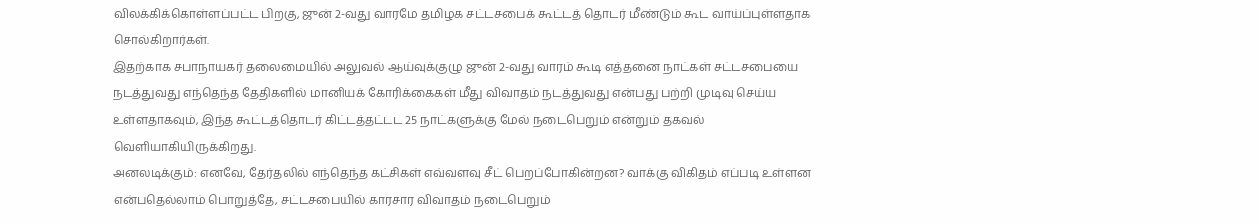விலக்கிக்கொள்ளப்பட்ட பிறகு, ஜுன் 2-வது வாரமே தமிழக சட்டசபைக் கூட்டத் தொடர் மீண்டும் கூட வாய்ப்புள்ளதாக சொல்கிறார்கள்.
இதற்காக சபாநாயகர் தலைமையில் அலுவல் ஆய்வுக்குழு ஜுன் 2-வது வாரம் கூடி எத்தனை நாட்கள் சட்டசபையை நடத்துவது எந்தெந்த தேதிகளில் மானியக் கோரிக்கைகள் மீது விவாதம் நடத்துவது என்பது பற்றி முடிவு செய்ய உள்ளதாகவும், இந்த கூட்டத்தொடர் கிட்டத்தட்டட 25 நாட்களுக்கு மேல் நடைபெறும் என்றும் தகவல் வெளியாகியிருக்கிறது.
அனலடிக்கும்: எனவே, தேர்தலில் எந்தெந்த கட்சிகள் எவ்வளவு சீட் பெறப்போகின்றன? வாக்கு விகிதம் எப்படி உள்ளன என்பதெல்லாம் பொறுத்தே, சட்டசபையில் காரசார விவாதம் நடைபெறும்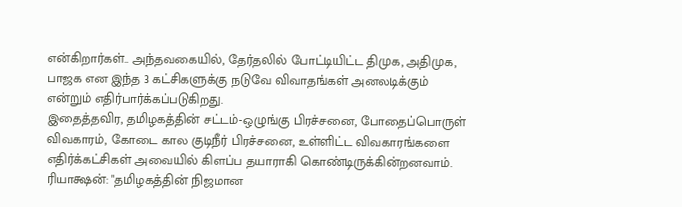என்கிறார்கள்.. அந்தவகையில், தேர்தலில் போட்டியிட்ட திமுக, அதிமுக, பாஜக என இந்த 3 கட்சிகளுக்கு நடுவே விவாதங்கள் அனலடிக்கும் என்றும் எதிர்பார்க்கப்படுகிறது.
இதைத்தவிர, தமிழகத்தின் சட்டம்-ஒழுங்கு பிரச்சனை, போதைப்பொருள் விவகாரம், கோடை கால குடிநீர் பிரச்சனை, உள்ளிட்ட விவகாரங்களை எதிர்க்கட்சிகள் அவையில் கிளப்ப தயாராகி கொண்டிருக்கின்றனவாம்.
ரியாக்ஷன்: "தமிழகத்தின் நிஜமான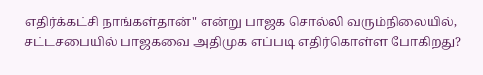எதிர்க்கட்சி நாங்கள்தான்" என்று பாஜக சொல்லி வரும்நிலையில், சட்டசபையில் பாஜகவை அதிமுக எப்படி எதிர்கொள்ள போகிறது?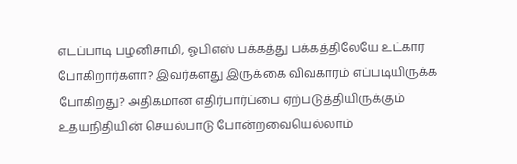எடப்பாடி பழனிசாமி, ஓபிஎஸ் பக்கத்து பக்கத்திலேயே உட்கார போகிறார்களா? இவர்களது இருக்கை விவகாரம் எப்படியிருக்க போகிறது? அதிகமான எதிர்பார்ப்பை ஏற்படுத்தியிருக்கும் உதயநிதியின் செயல்பாடு போன்றவையெல்லாம்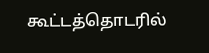கூட்டத்தொடரில்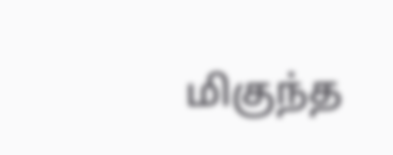மிகுந்த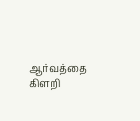ஆர்வத்தை கிளறி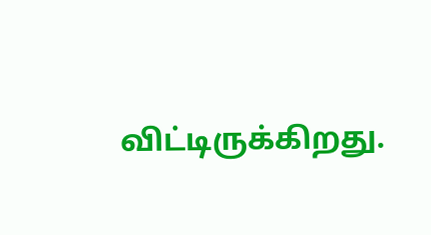விட்டிருக்கிறது.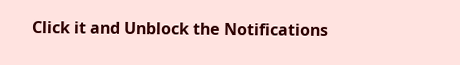Click it and Unblock the Notifications